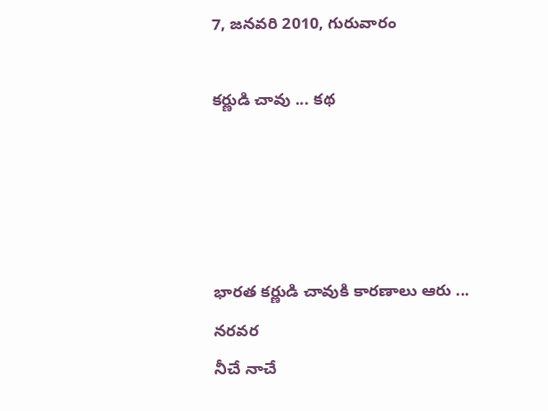7, జనవరి 2010, గురువారం

కర్ణుడి చావు ... కథ




భారత కర్ణుడి చావుకి కారణాలు ఆరు ...
నరవర
నీచే నాచే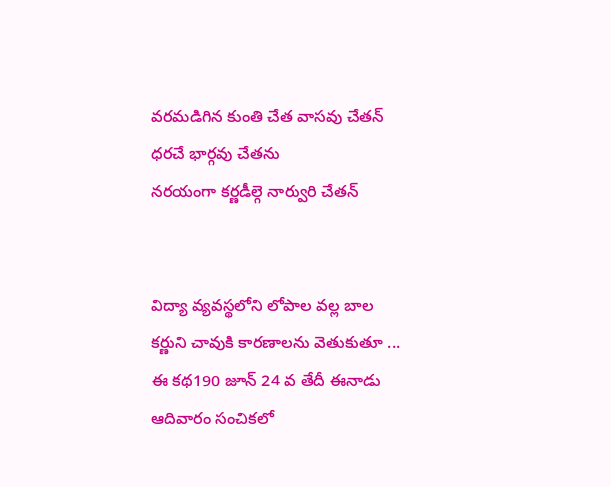వరమడిగిన కుంతి చేత వాసవు చేతన్
ధరచే భార్గవు చేతను
నరయంగా కర్ణడీల్గె నార్వురి చేతన్


విద్యా వ్యవస్థలోని లోపాల వల్ల బాల కర్ణుని చావుకి కారణాలను వెతుకుతూ ...
ఈ కథ190 జూన్ 24 వ తేదీ ఈనాడు ఆదివారం సంచికలో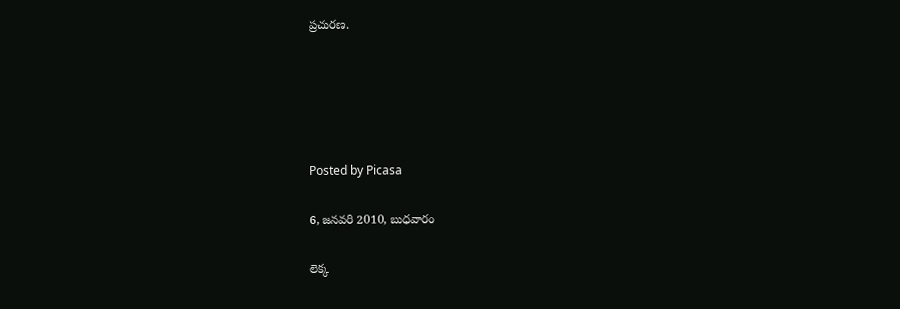ప్రచురణ.





Posted by Picasa

6, జనవరి 2010, బుధవారం

లెక్క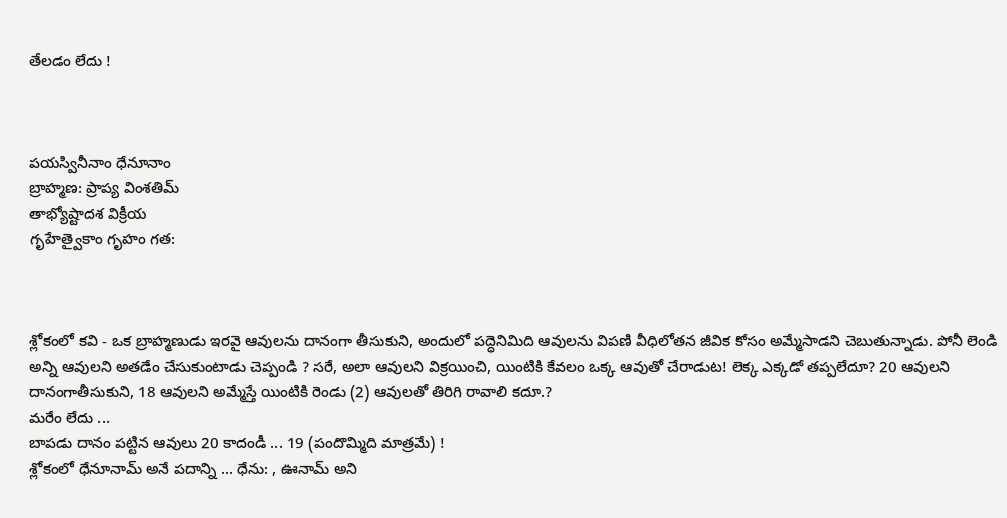తేలడం లేదు !



పయస్వినీనాం ధేనూనాం
బ్రాహ్మణ: ప్రాప్య వింశతిమ్
తాభ్యోష్టాదశ విక్రీయ
గృహేత్వైకాం గృహం గత:



శ్లోకంలో కవి - ఒక బ్రాహ్మణుడు ఇరవై ఆవులను దానంగా తీసుకుని, అందులో పద్ధెనిమిది ఆవులను విపణి వీధిలోతన జీవిక కోసం అమ్మేసాడని చెబుతున్నాడు. పోనీ లెండి అన్ని ఆవులని అతడేం చేసుకుంటాడు చెప్పండి ? సరే, అలా ఆవులని విక్రయించి, యింటికి కేవలం ఒక్క ఆవుతో చేరాడుట! లెక్క ఎక్కడో తప్పలేదూ? 20 ఆవులని దానంగాతీసుకుని, 18 ఆవులని అమ్మేస్తే యింటికి రెండు (2) ఆవులతో తిరిగి రావాలి కదూ.?
మరేం లేదు ...
బాపడు దానం పట్టిన ఆవులు 20 కాదండీ ... 19 (పందొమ్మిది మాత్రమే) !
శ్లోకంలో ధేనూనామ్ అనే పదాన్ని ... ధేను: , ఊనామ్ అని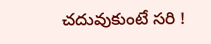చదువుకుంటే సరి !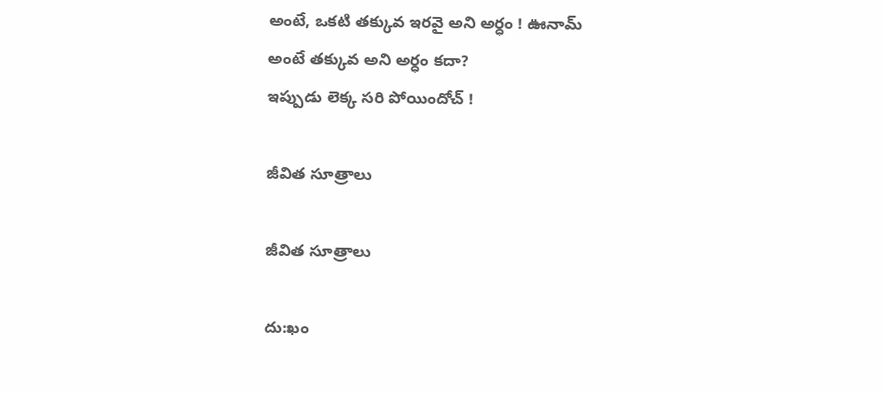అంటే, ఒకటి తక్కువ ఇరవై అని అర్ధం ! ఊనామ్ అంటే తక్కువ అని అర్ధం కదా?
ఇప్పుడు లెక్క సరి పోయిందోచ్ !

జీవిత సూత్రాలు

జీవిత సూత్రాలు

దు:ఖం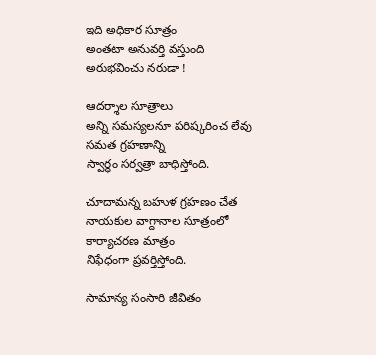ఇది అధికార సూత్రం
అంతటా అనువర్తి వస్తుంది
అరుభవించు నరుడా !

ఆదర్శాల సూత్రాలు
అన్ని సమస్యలనూ పరిష్కరించ లేవు
సమత గ్రహణాన్ని
స్వార్ధం సర్వత్రా బాధిస్తోంది.

చూదామన్న బహుళ గ్రహణం చేత
నాయకుల వాగ్దానాల సూత్రంలో
కార్యాచరణ మాత్రం
నిఫేధంగా ప్రవర్తిస్తోంది.

సామాన్య సంసారి జీవితం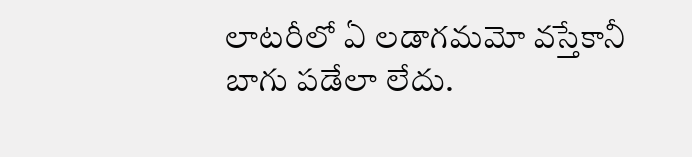లాటరీలో ఏ లడాగమమో వస్తేకానీ
బాగు పడేలా లేదు.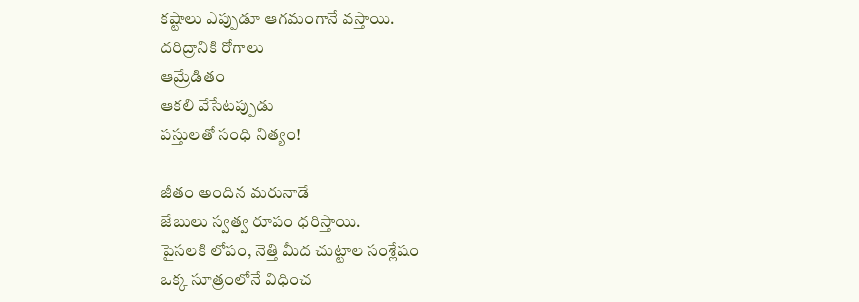కష్టాలు ఎప్పుడూ ఆగమంగానే వస్తాయి.
దరిద్రానికి రోగాలు
ఆమ్రేడితం
ఆకలి వేసేటప్పుడు
పస్తులతో సంధి నిత్యం!

జీతం అందిన మరునాడే
జేబులు స్వత్వ రూపం ధరిస్తాయి.
పైసలకి లోపం, నెత్తి మీద చుట్టాల సంశ్లేషం
ఒక్క సూత్రంలోనే విధించ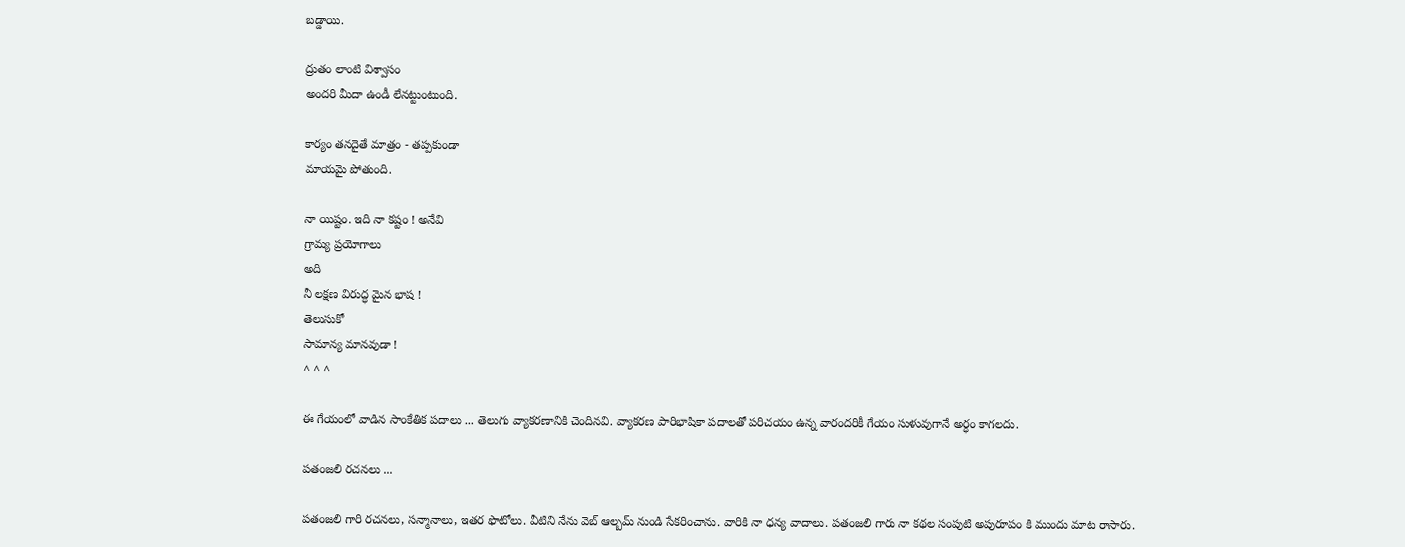బడ్డాయి.

ద్రుతం లాంటి విశ్వాసం
అందరి మీదా ఉండీ లేనట్టుంటుంది.

కార్యం తనదైతే మాత్రం - తప్పకుండా
మాయమై పోతుంది.

నా యిష్టం. ఇది నా కష్టం ! అనేవి
గ్రామ్య ప్రయోగాలు
అది
నీ లక్షణ విరుద్ధ మైన భాష !
తెలుసుకో
సామాన్య మానవుడా !
^ ^ ^

ఈ గేయంలో వాడిన సాంకేతిక పదాలు ... తెలుగు వ్యాకరణానికి చెందినవి. వ్యాకరణ పారిభాషికా పదాలతో పరిచయం ఉన్న వారందరికీ గేయం సుళువుగానే అర్ధం కాగలదు.

పతంజలి రచనలు ...

పతంజలి గారి రచనలు, సన్మానాలు, ఇతర ఫొటోలు. వీటిని నేను వెబ్ ఆల్బమ్ నుండి సేకరించాను. వారికి నా ధన్య వాదాలు. పతంజలి గారు నా కథల సంపుటి అపురూపం కి ముందు మాట రాసారు.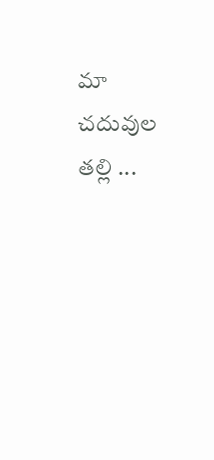మా చదువుల తల్లి ...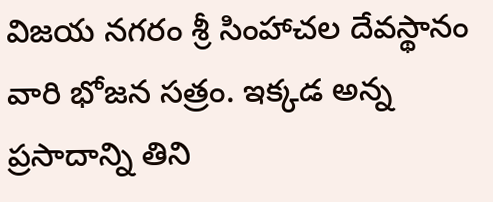విజయ నగరం శ్రీ సింహాచల దేవస్థానం వారి భోజన సత్రం. ఇక్కడ అన్న ప్రసాదాన్ని తిని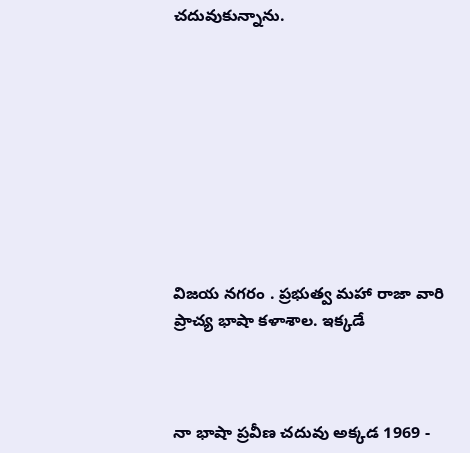చదువుకున్నాను.









విజయ నగరం . ప్రభుత్వ మహా రాజా వారి ప్రాచ్య భాషా కళాశాల. ఇక్కడే



నా భాషా ప్రవీణ చదువు అక్కడ 1969 -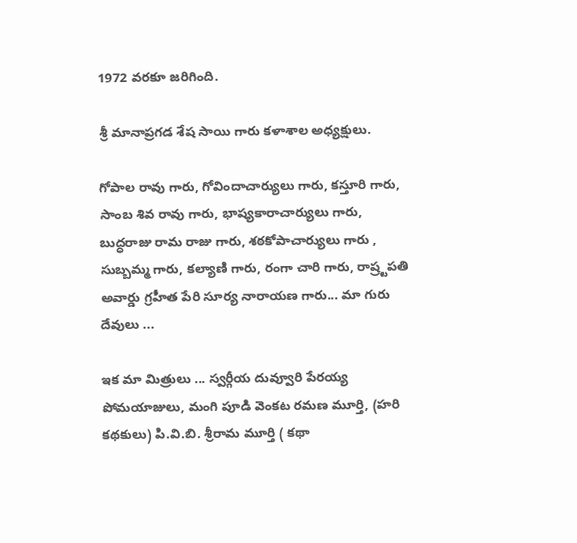1972 వరకూ జరిగింది.

శ్రీ మానాప్రగడ శేష సాయి గారు కళాశాల అధ్యక్షులు.

గోపాల రావు గారు, గోవిందాచార్యులు గారు, కస్తూరి గారు, సాంబ శివ రావు గారు, భాష్యకారాచార్యులు గారు, బుద్ధరాజు రామ రాజు గారు, శఠకోపాచార్యులు గారు ,
సుబ్బమ్మ గారు, కల్యాణి గారు, రంగా చారి గారు, రాష్ర్టపతి అవార్డు గ్రహీత పేరి సూర్య నారాయణ గారు... మా గురు దేవులు ...

ఇక మా మిత్రులు ... స్వర్గీయ దువ్వూరి పేరయ్య
పోమయాజులు, మంగి పూడి వెంకట రమణ మూర్తి, (హరి కథకులు) పి.వి.బి. శ్రీరామ మూర్తి ( కథా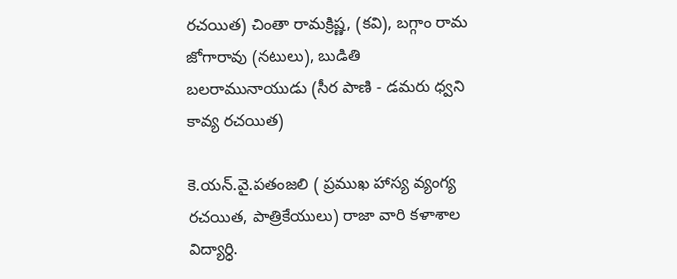రచయిత) చింతా రామక్రిష్ణ, (కవి), బగ్గాం రామ జోగారావు (నటులు), బుడితి బలరామునాయుడు (సీర పాణి - డమరు ధ్వని కావ్య రచయిత)

కె.యన్.వై.పతంజలి ( ప్రముఖ హాస్య వ్యంగ్య రచయిత, పాత్రికేయులు) రాజా వారి కళాశాల విద్యార్ధి.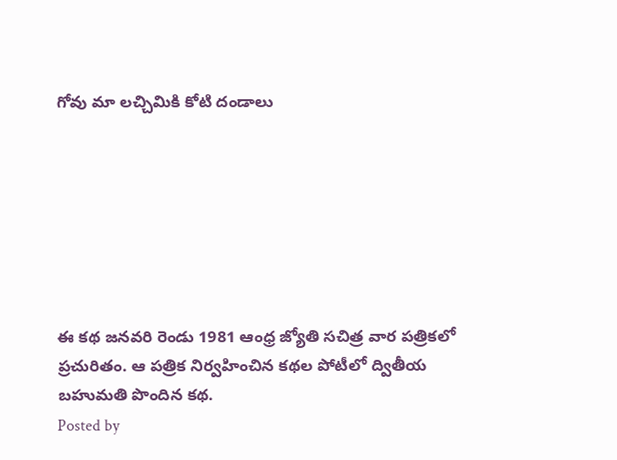గోవు మా లచ్చిమికి కోటి దండాలు







ఈ కథ జనవరి రెండు 1981 ఆంధ్ర జ్యోతి సచిత్ర వార పత్రికలో ప్రచురితం. ఆ పత్రిక నిర్వహించిన కథల పోటీలో ద్వితీయ బహుమతి పొందిన కథ.
Posted by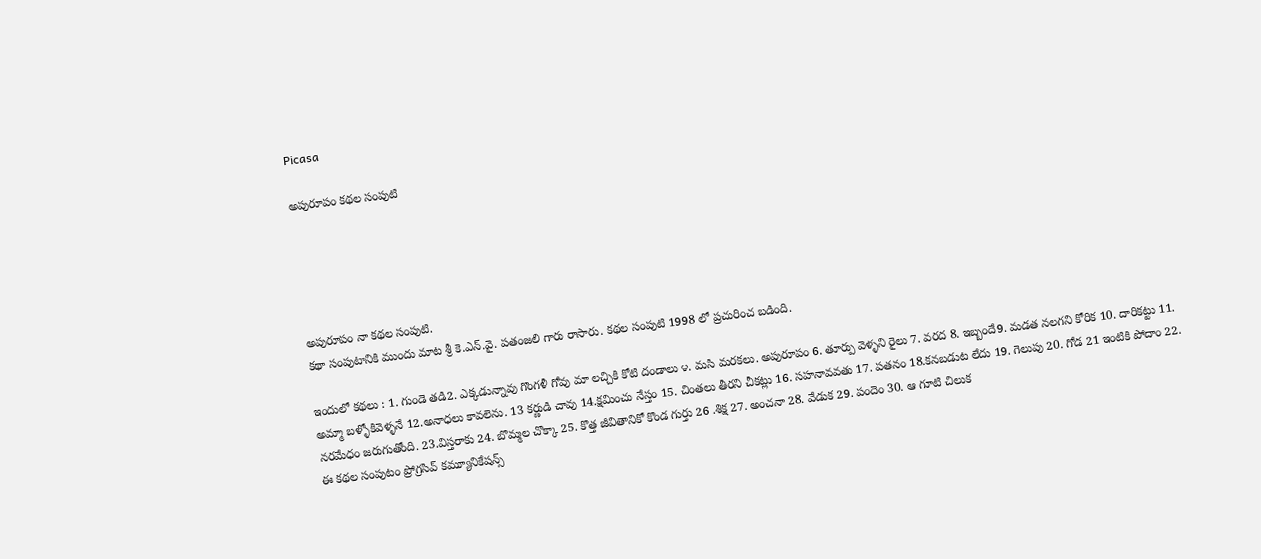Picasa

అపురూపం కథల సంపుటి





అపురూపం నా కథల సంపుటి.
కథా సంపుటానికి ముందు మాట శ్రీ కె.ఎన్.వై. పతంజలి గారు రాసారు. కథల సంపుటి 1998 లో ప్రచురించ బడింది.

ఇందులో కథలు : 1. గుండె తడి2. ఎక్కడున్నావు గొంగళీ గోవు మా లచ్చికి కోటి దండాలు ౪. మసి మరకలు. అపురూపం 6. తూర్పు వెళ్ళని రైలు 7. వరద 8. ఇబ్బందే9. మడత నలగని కోరిక 10. దారికట్టు 11. అమ్మా బళ్ళోకివెళ్ళనే 12.అనాధలు కావలెను. 13 కర్ణుడి చావు 14.క్షమించు నేస్తం 15. చింతలు తీరని చీకట్లు 16. సహనావవతు 17. పతనం 18.కనబడుట లేదు 19. గెలుపు 20. గోడ 21 ఇంటికి పోదాం 22. నరమేధం జరుగుతోంది. 23.విస్తరాకు 24. బొమ్మల చొక్కా 25. కొత్త జీవితానికో కొండ గుర్తు 26 .శిక్ష 27. అంచనా 28. వేడుక 29. పందెం 30. ఆ గూటి చిలుక
ఈ కథల సంపుటం ప్రోగ్రసివ్ కమ్యూనికేషన్స్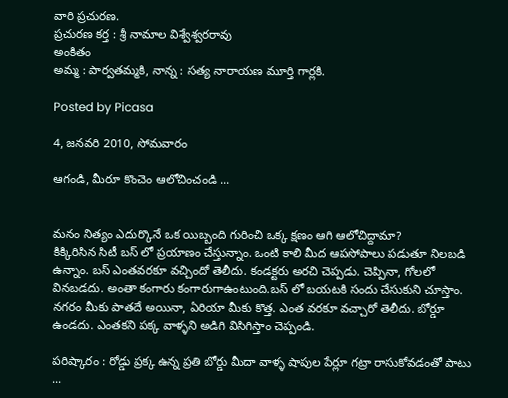వారి ప్రచురణ.
ప్రచురణ కర్త : శ్రీ నామాల విశ్వేశ్వరరావు
అంకితం
అమ్మ : పార్వతమ్మకి, నాన్న : సత్య నారాయణ మూర్తి గార్లకి.

Posted by Picasa

4, జనవరి 2010, సోమవారం

ఆగండి, మీరూ కొంచెం ఆలోచించండి ...


మనం నిత్యం ఎదుర్కొనే ఒక యిబ్బంది గురించి ఒక్క క్షణం ఆగి ఆలోచిద్దామా?
కిక్కిరిసిన సిటీ బస్ లో ప్రయాణం చేస్తున్నాం. ఒంటి కాలి మీద ఆపసోపాలు పడుతూ నిలబడి ఉన్నాం. బస్ ఎంతవరకూ వచ్చిందో తెలీదు. కండక్టరు అరచి చెప్పడు. చెప్పినా, గోలలో వినబడదు. అంతా కంగారు కంగారుగాఉంటుంది.బస్ లో బయటకి సందు చేసుకుని చూస్తాం. నగరం మీకు పాతదే అయినా, ఏరియా మీకు కొత్త. ఎంత వరకూ వచ్చారో తెలీదు. బోర్డూ ఉండదు. ఎంతకని పక్క వాళ్ళని అడిగి విసిగిస్తాం చెప్పండి.

పరిష్కారం : రోడ్డు ప్రక్క ఉన్న ప్రతి బోర్డు మీదా వాళ్ళ షాపుల పేర్లూ గట్రా రాసుకోవడంతో పాటు ...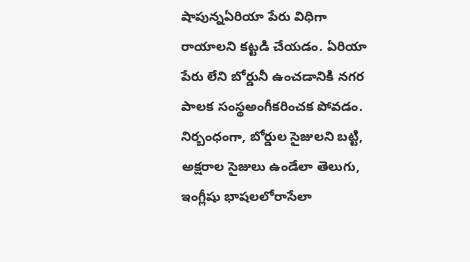షాపున్నఏరియా పేరు విధిగా రాయాలని కట్టడి చేయడం. ఏరియా పేరు లేని బోర్డునీ ఉంచడానికి నగర పాలక సంస్థఅంగీకరించక పోవడం. నిర్బంధంగా, బోర్డుల సైజులని బట్టి, అక్షరాల సైజులు ఉండేలా తెలుగు, ఇంగ్లీషు భాషలలోరాసేలా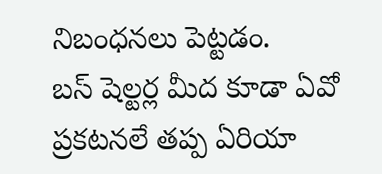నిబంధనలు పెట్టడం.
బస్ షెల్టర్ల మీద కూడా ఏవో ప్రకటనలే తప్ప ఏరియా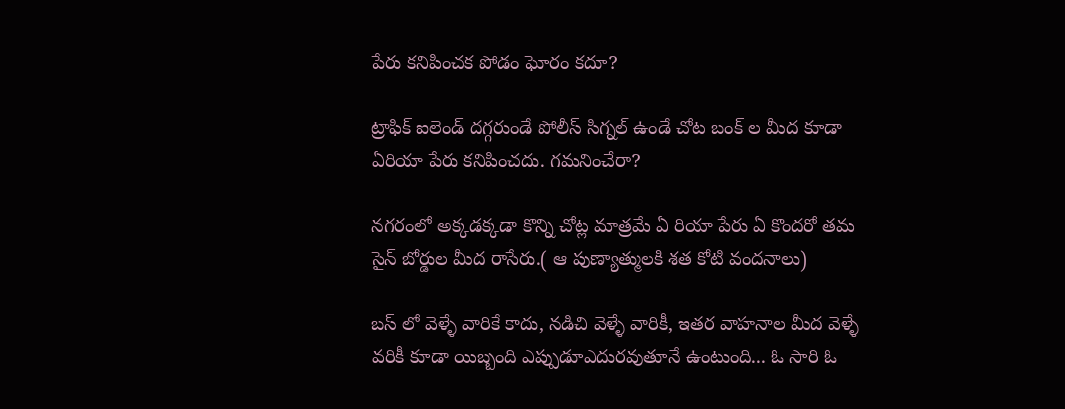పేరు కనిపించక పోడం ఘోరం కదూ?

ట్రాఫిక్ ఐలెండ్ దగ్గరుండే పోలీస్ సిగ్నల్ ఉండే చోట బంక్ ల మీద కూడా ఏరియా పేరు కనిపించదు. గమనించేరా?

నగరంలో అక్కడక్కడా కొన్ని చోట్ల మాత్రమే ఏ రియా పేరు ఏ కొందరో తమ సైన్ బోర్డుల మీద రాసేరు.( ఆ పుణ్యాత్ములకి శత కోటి వందనాలు)

బస్ లో వెళ్ళే వారికే కాదు, నడిచి వెళ్ళే వారికీ, ఇతర వాహనాల మీద వెళ్ళే వరికీ కూడా యిబ్బంది ఎప్పుడూఎదురవుతూనే ఉంటుంది... ఓ సారి ఓ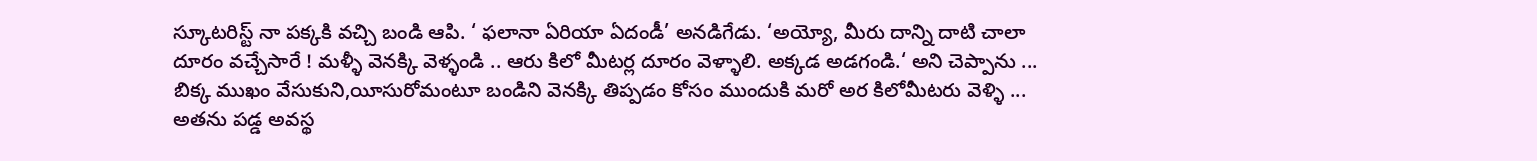స్కూటరిస్ట్ నా పక్కకి వచ్చి బండి ఆపి. ‘ ఫలానా ఏరియా ఏదండీ’ అనడిగేడు. ‘అయ్యో, మీరు దాన్ని దాటి చాలా దూరం వచ్చేసారే ! మళ్ళీ వెనక్కి వెళ్ళండి .. ఆరు కిలో మీటర్ల దూరం వెళ్ళాలి. అక్కడ అడగండి.‘ అని చెప్పాను ... బిక్క ముఖం వేసుకుని,యీసురోమంటూ బండిని వెనక్కి తిప్పడం కోసం ముందుకి మరో అర కిలోమీటరు వెళ్ళి ... అతను పడ్డ అవస్థ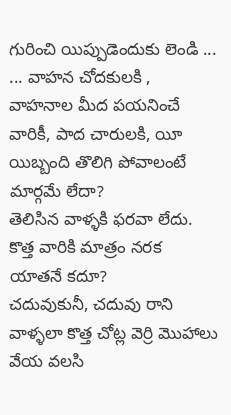గురించి యిప్పుడెందుకు లెండి ... ... వాహన చోదకులకి , వాహనాల మీద పయనించే వారికీ, పాద చారులకి, యీ యిబ్బంది తొలిగి పోవాలంటే మార్గమే లేదా?
తెలిసిన వాళ్ళకి ఫరవా లేదు. కొత్త వారికి మాత్రం నరక యాతనే కదూ?
చదువుకునీ, చదువు రాని వాళ్ళలా కొత్త చోట్ల వెర్రి మొహాలు వేయ వలసి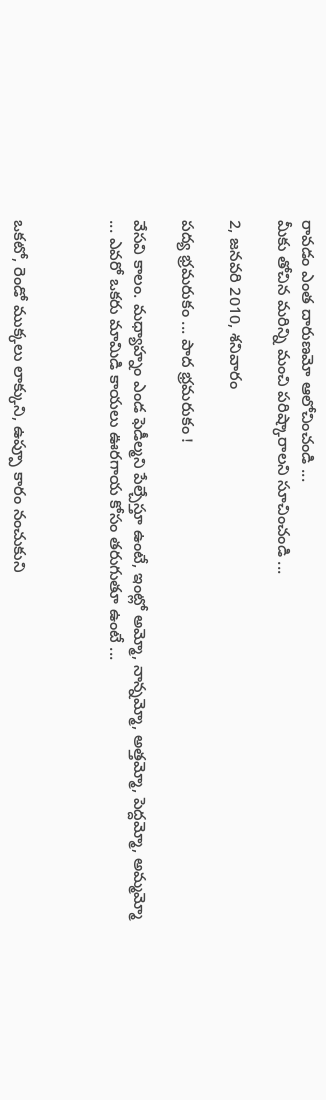రావడం ఎంత దారుణమో ఆలోచించండి ...
మీకు తోచిన మరిన్ని మంచి పరిష్కారాలని సూచించండి ...

2, జనవరి 2010, శనివారం

పద్య భ్రమరుకం ... పాద భ్రమరుకం !

వేసవి కాలం. మధ్యాహ్నం ఎండ ఫెడీల్మని పేల్చేస్తూ ఉంటే, ఇంట్లో అమ్మో, నాన్నమ్మో, అత్తమ్మో, పెద్దమ్మో, అమ్మమ్మో ... ఎవరో ఒకరు మామిడి కాయలు ఊరగాయ కోసం తరుగుతూ ఉంటే ...



ఒకటో, రెండో ముక్కలు లాక్కుని, ఉప్పూ కారం నంచుకుని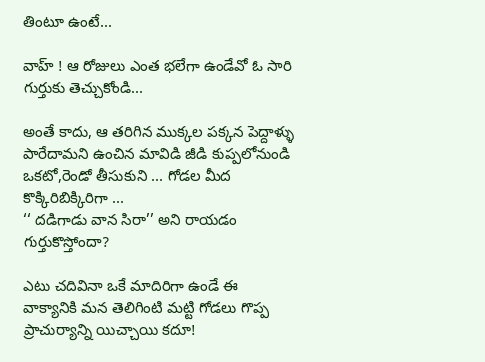తింటూ ఉంటే...

వాహ్ ! ఆ రోజులు ఎంత భలేగా ఉండేవో ఓ సారి గుర్తుకు తెచ్చుకోండి...

అంతే కాదు, ఆ తరిగిన ముక్కల పక్కన పెద్దాళ్ళు పారేదామని ఉంచిన మావిడి జీడి కుప్పలోనుండి ఒకటో,రెండో తీసుకుని ... గోడల మీద కొక్కిరిబిక్కిరిగా ...
‘‘ దడిగాడు వాన సిరా’’ అని రాయడం గుర్తుకొస్తోందా?

ఎటు చదివినా ఒకే మాదిరిగా ఉండే ఈ వాక్యానికి మన తెలిగింటి మట్టి గోడలు గొప్ప ప్రాచుర్యాన్ని యిచ్చాయి కదూ!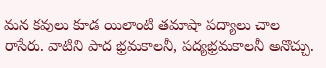మన కవులు కూడ యిలాంటి తమాషా పద్యాలు చాల రాసేరు. వాటిని పాద భ్రమకాలనీ, పద్యభ్రమకాలనీ అనొచ్చు.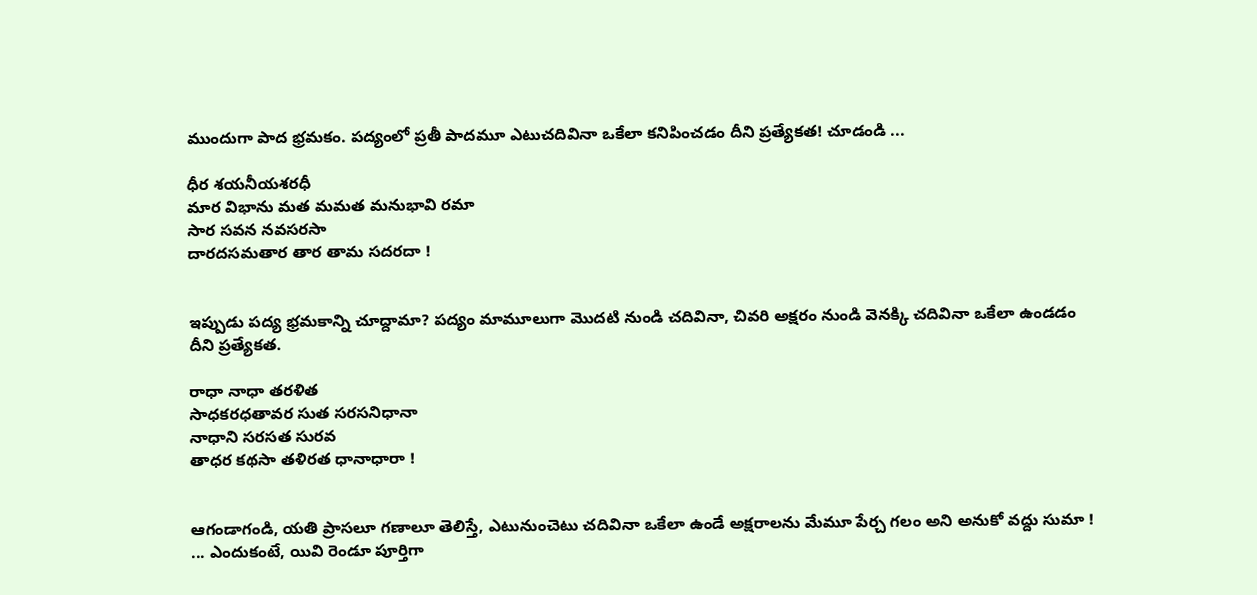ముందుగా పాద భ్రమకం. పద్యంలో ప్రతీ పాదమూ ఎటుచదివినా ఒకేలా కనిపించడం దీని ప్రత్యేకత! చూడండి ...

ధీర శయనీయశరధీ
మార విభాను మత మమత మనుభావి రమా
సార సవన నవసరసా
దారదసమతార తార తామ సదరదా !


ఇప్పుడు పద్య భ్రమకాన్ని చూద్దామా? పద్యం మామూలుగా మొదటి నుండి చదివినా, చివరి అక్షరం నుండి వెనక్కి చదివినా ఒకేలా ఉండడం దీని ప్రత్యేకత.

రాధా నాధా తరళిత
సాధకరధతావర సుత సరసనిధానా
నాధాని సరసత సురవ
తాధర కథసా తళిరత ధానాధారా !


ఆగండాగండి, యతి ప్రాసలూ గణాలూ తెలిస్తే, ఎటునుంచెటు చదివినా ఒకేలా ఉండే అక్షరాలను మేమూ పేర్చ గలం అని అనుకో వద్దు సుమా ! ... ఎందుకంటే, యివి రెండూ పూర్తిగా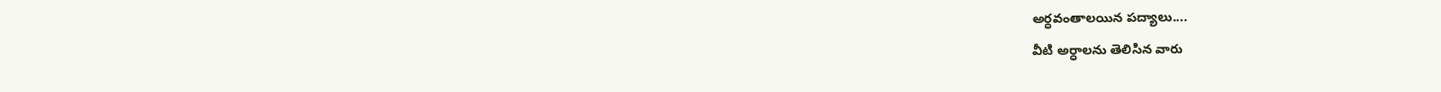అర్ధవంతాలయిన పద్యాలు....
వీటి అర్ధాలను తెలిసిన వారు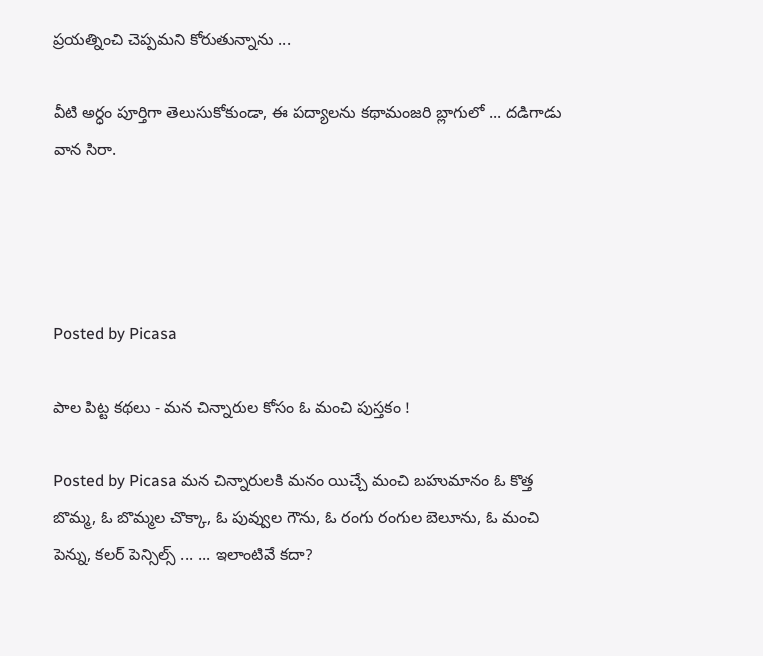ప్రయత్నించి చెప్పమని కోరుతున్నాను ...

వీటి అర్ధం పూర్తిగా తెలుసుకోకుండా, ఈ పద్యాలను కథామంజరి బ్లాగులో ... దడిగాడు వాన సిరా.




Posted by Picasa

పాల పిట్ట కథలు - మన చిన్నారుల కోసం ఓ మంచి పుస్తకం !

Posted by Picasa మన చిన్నారులకి మనం యిచ్చే మంచి బహుమానం ఓ కొత్త బొమ్మ, ఓ బొమ్మల చొక్కా, ఓ పువ్వుల గౌను, ఓ రంగు రంగుల బెలూను, ఓ మంచి పెన్ను, కలర్ పెన్సిల్స్ ... ... ఇలాంటివే కదా?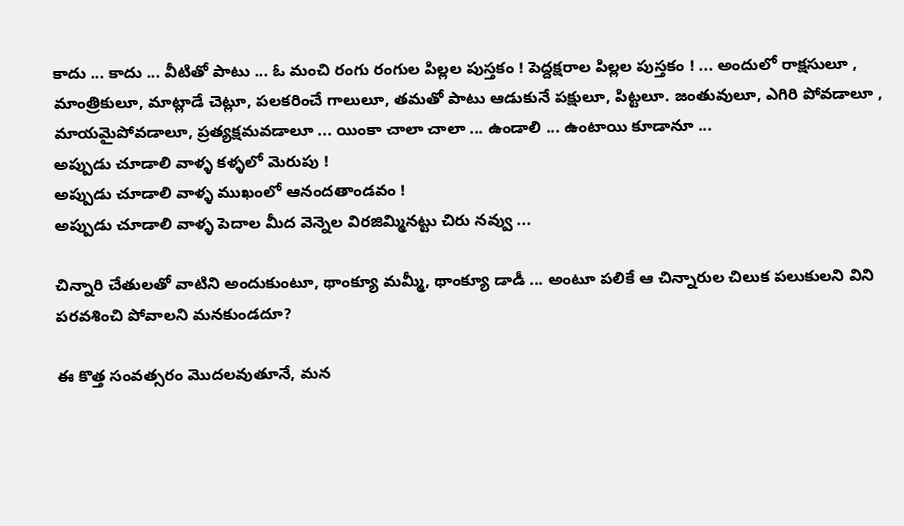కాదు ... కాదు ... వీటితో పాటు ... ఓ మంచి రంగు రంగుల పిల్లల పుస్తకం ! పెద్దక్షరాల పిల్లల పుస్తకం ! ... అందులో రాక్షసులూ , మాంత్రికులూ, మాట్లాడే చెట్లూ, పలకరించే గాలులూ, తమతో పాటు ఆడుకునే పక్షులూ, పిట్టలూ. జంతువులూ, ఎగిరి పోవడాలూ , మాయమైపోవడాలూ, ప్రత్యక్షమవడాలూ ... యింకా చాలా చాలా ... ఉండాలి ... ఉంటాయి కూడానూ ...
అప్పుడు చూడాలి వాళ్ళ కళ్ళలో మెరుపు !
అప్పుడు చూడాలి వాళ్ళ ముఖంలో ఆనందతాండవం !
అప్పుడు చూడాలి వాళ్ళ పెదాల మీద వెన్నెల విరజిమ్మినట్టు చిరు నవ్వు ...

చిన్నారి చేతులతో వాటిని అందుకుంటూ, థాంక్యూ మమ్మీ, థాంక్యూ డాడీ ... అంటూ పలికే ఆ చిన్నారుల చిలుక పలుకులని విని పరవశించి పోవాలని మనకుండదూ?

ఈ కొత్త సంవత్సరం మొదలవుతూనే, మన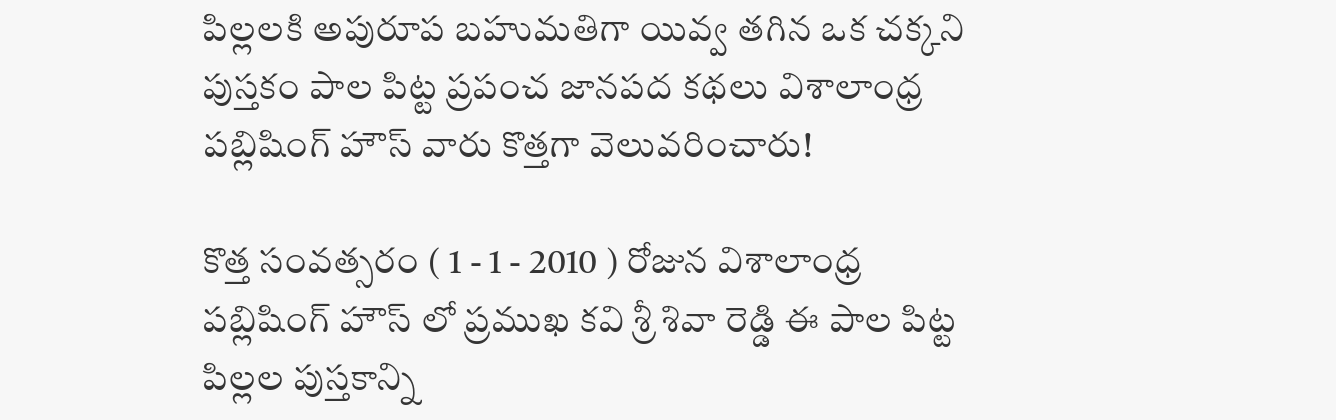పిల్లలకి అపురూప బహుమతిగా యివ్వ తగిన ఒక చక్కని పుస్తకం పాల పిట్ట ప్రపంచ జానపద కథలు విశాలాంధ్ర పబ్లిషింగ్ హౌస్ వారు కొత్తగా వెలువరించారు!

కొత్త సంవత్సరం ( 1 - 1 - 2010 ) రోజున విశాలాంధ్ర పబ్లిషింగ్ హౌస్ లో ప్రముఖ కవి శ్రీ శివా రెడ్డి ఈ పాల పిట్ట పిల్లల పుస్తకాన్ని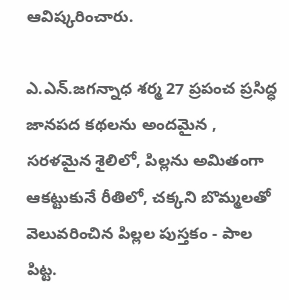ఆవిష్కరించారు.

ఎ.ఎన్.జగన్నాధ శర్మ 27 ప్రపంచ ప్రసిద్ధ జానపద కథలను అందమైన , సరళమైన శైలిలో, పిల్లను అమితంగా ఆకట్టుకునే రీతిలో, చక్కని బొమ్మలతో వెలువరించిన పిల్లల పుస్తకం - పాల పిట్ట.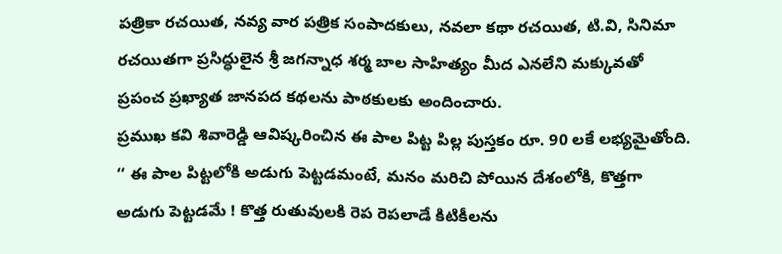పత్రికా రచయిత, నవ్య వార పత్రిక సంపాదకులు, నవలా కథా రచయిత, టి.వి, సినిమా రచయితగా ప్రసిద్ధులైన శ్రీ జగన్నాధ శర్మ బాల సాహిత్యం మీద ఎనలేని మక్కువతో ప్రపంచ ప్రఖ్యాత జానపద కథలను పాఠకులకు అందించారు.
ప్రముఖ కవి శివారెడ్డి ఆవిష్కరించిన ఈ పాల పిట్ట పిల్ల పుస్తకం రూ. 90 లకే లభ్యమైతోంది.
‘‘ ఈ పాల పిట్టలోకి అడుగు పెట్టడమంటే, మనం మరిచి పోయిన దేశంలోకి, కొత్తగా అడుగు పెట్టడమే ! కొత్త రుతువులకి రెప రెపలాడే కిటికీలను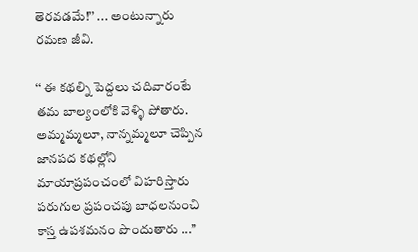తెరవడమే!’’ ... అంటున్నారు రమణ జీవి.

‘‘ ఈ కథల్ని పెద్దలు చదివారంటే తమ బాల్యంలోకి వెళ్ళి పోతారు. అమ్మమ్మలూ, నాన్నమ్మలూ చెప్పిన జానపద కథల్లోని మాయాప్రపంచంలో విహరిస్తారు పరుగుల ప్రపంచపు బాధలనుంచి కాస్త ఉపశమనం పొందుతారు ...’’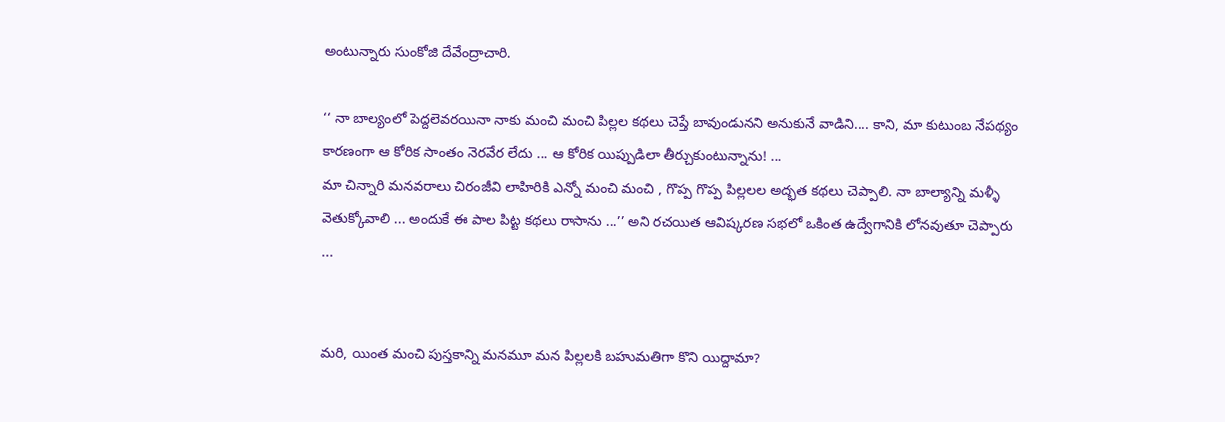అంటున్నారు సుంకోజి దేవేంద్రాచారి.

‘‘ నా బాల్యంలో పెద్దలెవరయినా నాకు మంచి మంచి పిల్లల కథలు చెప్తే బావుండునని అనుకునే వాడిని.... కాని, మా కుటుంబ నేపథ్యం కారణంగా ఆ కోరిక సాంతం నెరవేర లేదు ... ఆ కోరిక యిప్పుడిలా తీర్చుకుంటున్నాను! ...
మా చిన్నారి మనవరాలు చిరంజీవి లాహిరికి ఎన్నో మంచి మంచి , గొప్ప గొప్ప పిల్లలల అద్భత కథలు చెప్పాలి. నా బాల్యాన్ని మళ్ళీ వెతుక్కోవాలి ... అందుకే ఈ పాల పిట్ట కథలు రాసాను ...’’ అని రచయిత ఆవిష్కరణ సభలో ఒకింత ఉద్వేగానికి లోనవుతూ చెప్పారు ...


మరి, యింత మంచి పుస్తకాన్ని మనమూ మన పిల్లలకి బహుమతిగా కొని యిద్దామా?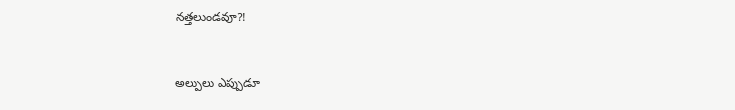నత్తలుండవూ?!


అల్పులు ఎప్పుడూ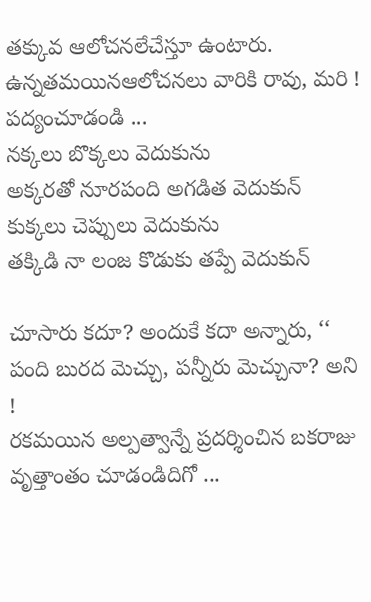తక్కువ ఆలోచనలేచేస్తూ ఉంటారు. ఉన్నతమయినఆలోచనలు వారికి రావు, మరి ! పద్యంచూడండి ...
నక్కలు బొక్కలు వెదుకును
అక్కరతో నూరపంది అగడిత వెదుకున్
కుక్కలు చెప్పులు వెదుకును
తక్కిడి నా లంజ కొడుకు తప్పే వెదుకున్

చూసారు కదూ? అందుకే కదా అన్నారు, ‘‘ పంది బురద మెచ్చు, పన్నీరు మెచ్చునా? అని !
రకమయిన అల్పత్వాన్నే ప్రదర్శించిన బకరాజు వృత్తాంతం చూడండిదిగో ...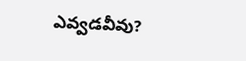ఎవ్వడవీవు?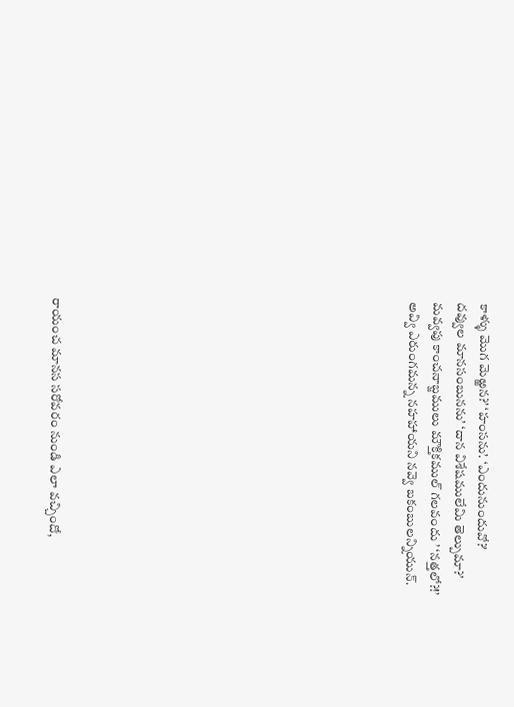కాళ్ళు మొగ మెఱ్ఱన?’ ‘హంసను’. ‘ఎందునుందువో?’
దవ్వుల మానసంబునను’ ‘దాన విశేషములేమి తెల్పుమా?’
మవ్వపు కాంచనాబ్జములు మౌక్తికముల్ గలవందు ’ ‘నత్తలో?!’
అవ్వి ఎరుంగమన్న నహహాయని నవ్వె బకంబులన్నియున్.














రాయంచ మానస సరోవరం నుండి ఎలా వచ్చిందో,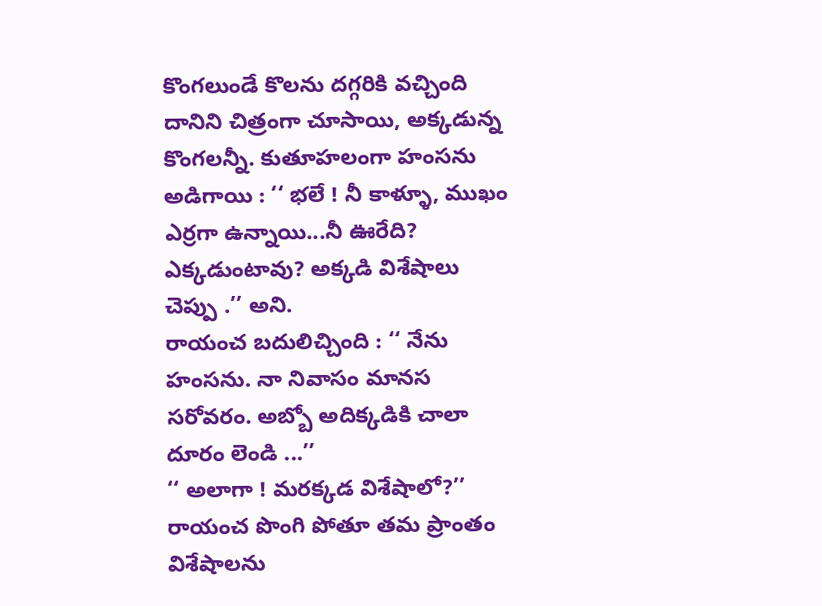కొంగలుండే కొలను దగ్గరికి వచ్చింది దానిని చిత్రంగా చూసాయి, అక్కడున్న కొంగలన్నీ. కుతూహలంగా హంసను అడిగాయి : ‘‘ భలే ! నీ కాళ్ళూ, ముఖం ఎర్రగా ఉన్నాయి...నీ ఊరేది? ఎక్కడుంటావు? అక్కడి విశేషాలు చెప్పు .’’ అని.
రాయంచ బదులిచ్చింది : ‘‘ నేను హంసను. నా నివాసం మానస సరోవరం. అబ్బో అదిక్కడికి చాలా దూరం లెండి ...’’
‘‘ అలాగా ! మరక్కడ విశేషాలో?’’
రాయంచ పొంగి పోతూ తమ ప్రాంతం విశేషాలను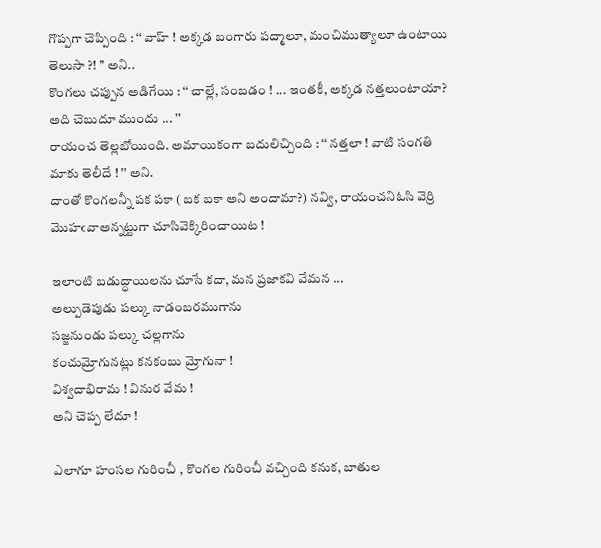గొప్పగా చెప్పింది : ‘‘ వాహ్ ! అక్కడ బంగారు పద్మాలూ, మంచిముత్యాలూ ఉంటాయి తెలుసా ?! ’’ అని..
కొంగలు చప్పున అడిగేయి : ‘‘ చాల్లే, సంబడం ! ... ఇంతకీ, అక్కడ నత్తలుంటాయా? అది చెబుదూ ముందు ... ’’
రాయంచ తెల్లబోయింది. అమాయికంగా బదులిచ్చింది : ‘‘ నత్తలా ! వాటి సంగతి మాకు తెలీదే ! ’’ అని.
దాంతో కొంగలన్నీ పక పకా ( బక బకా అని అందామా?) నవ్వి, రాయంచనిఓసి వెర్రి మొహఁవాఅన్నట్టుగా చూసివెక్కిరించాయిట !

ఇలాంటి బడుద్ధాయిలను చూసే కదా, మన ప్రజాకవి వేమన ...
అల్పుడెపుడు పల్కు నాడంబరముగాను
సజ్జనుండు పల్కు చల్లగాను
కంచుమ్రోగునట్లు కనకంబు మ్రోగునా !
విశ్వదాభిరామ ! వినుర వేమ !
అని చెప్ప లేదూ !

ఎలాగూ హంసల గురించీ , కొంగల గురించీ వచ్చింది కనుక, బాతుల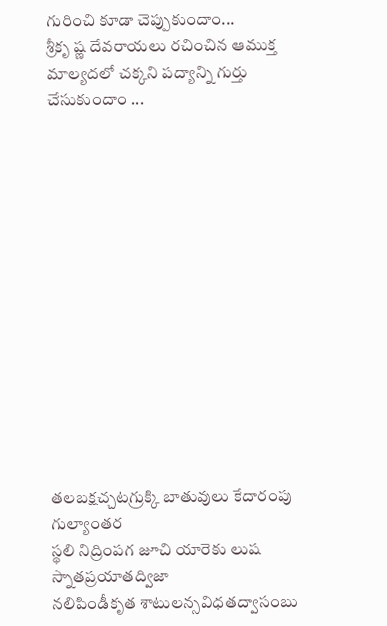గురించి కూడా చెప్పుకుందాం...
శ్రీకృ ష్ణ దేవరాయలు రచించిన ఆముక్త మాల్యదలో చక్కని పద్యాన్ని గుర్తు చేసుకుందాం ...














తలబక్షచ్చటగ్రుక్కి బాతువులు కేదారంపు గుల్యాంతర
స్థలి నిద్రింపగ జూచి యారెకు లుష స్నాతప్రయాతద్విజా
నలిపిండీకృత శాటులన్సవిధతద్వాసంబు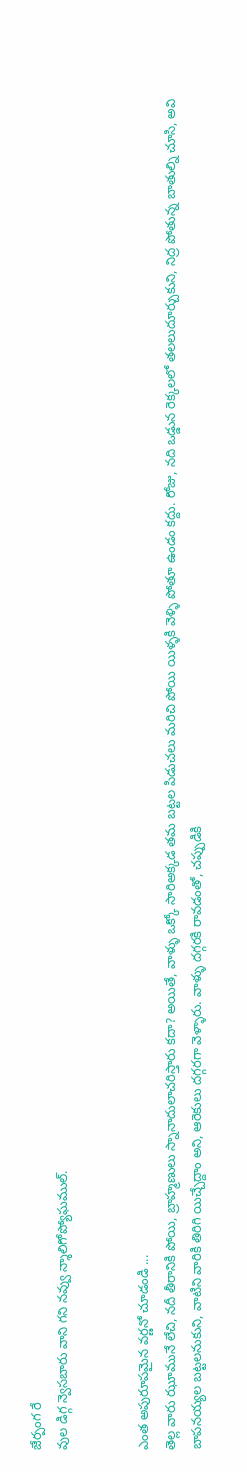జేర్పంగ రే
వుల డిగ్గ న్వెసబారు వాని గని నవ్వు న్శాలిగోప్యోఘముల్.


ఎంత అపురూపమైన వర్ణనో చూడండి ...
తెల్ల వారు ఝూమునే లేచి, నదీ తీరానికి పోయి, బ్రాహ్మణులు స్నానాదులాచరిస్తారు కదా? అయితే, వాళ్ళు ఒక్కో సారిఅక్కడ తమ బట్టల పిడుచలు మరిచి పోయి యిళ్ళకి వెళ్ళి పోతూ ఉండం కద్దు. రోజు, నది ఒడ్డున రెక్కలలో తలలుదూర్చుకుని, నిద్ర పోతున్న బాతుల్ని చూసి, అవి బాపనయ్యల బట్టలనుకుని, వాటిని వారికి తిరిగి యిచ్చేద్దాం అని, ఆరెకులు దగ్గరగా వెళ్ళారు. వాళ్ళు దగ్గరకి రావడంతో, చప్పుడికి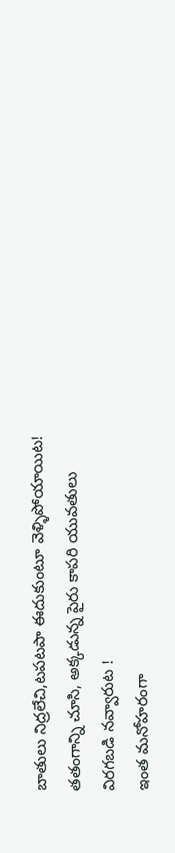బాతులు నిద్రలేచి,టపటపా ఈదుకుంటూ వెళ్ళిపోయాయిట! తతంగాన్ని చూసి, అక్కడున్న పైరు కాపరి యువతులు విరగబడి నవ్వారుట !
ఇంత మనోహరంగా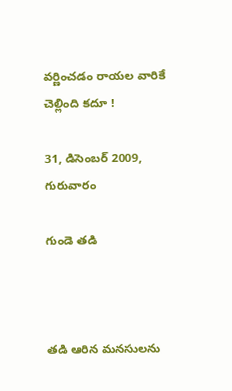వర్ణించడం రాయల వారికే చెల్లింది కదూ !

31, డిసెంబర్ 2009, గురువారం

గుండె తడి



తడి ఆరిన మనసులను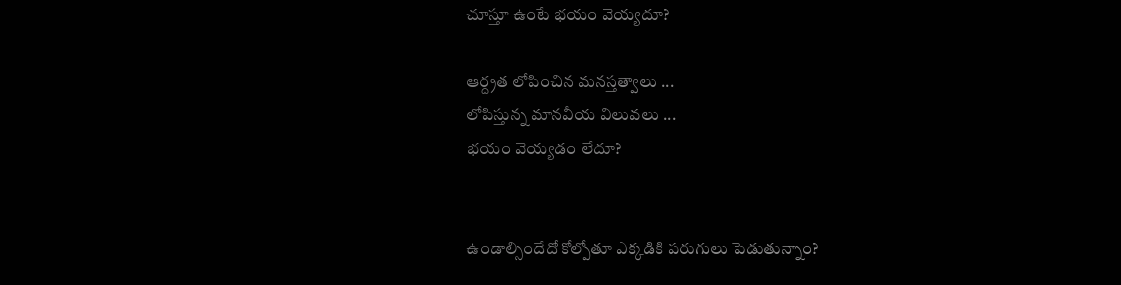చూస్తూ ఉంటే భయం వెయ్యదూ?

ఆర్ద్రత లోపించిన మనస్తత్వాలు ...
లోపిస్తున్న మానవీయ విలువలు ...
భయం వెయ్యడం లేదూ?


ఉండాల్సిందేదో కోల్పోతూ ఎక్కడికి పరుగులు పెడుతున్నాం?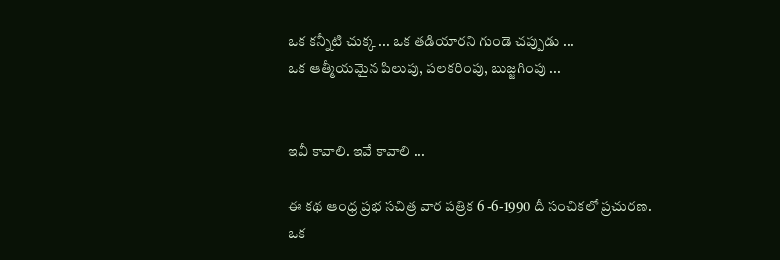ఒక కన్నీటి చుక్క ... ఒక తడియారని గుండె చప్పుడు ...
ఒక ఆత్మీయమైన పిలుపు, పలకరింపు, బుజ్జగింపు ...


ఇవీ కావాలి. ఇవే కావాలి ...

ఈ కథ ఆంధ్ర ప్రభ సచిత్ర వార పత్రిక 6 -6-1990 దీ సంచికలో ప్రచురణ.
ఒక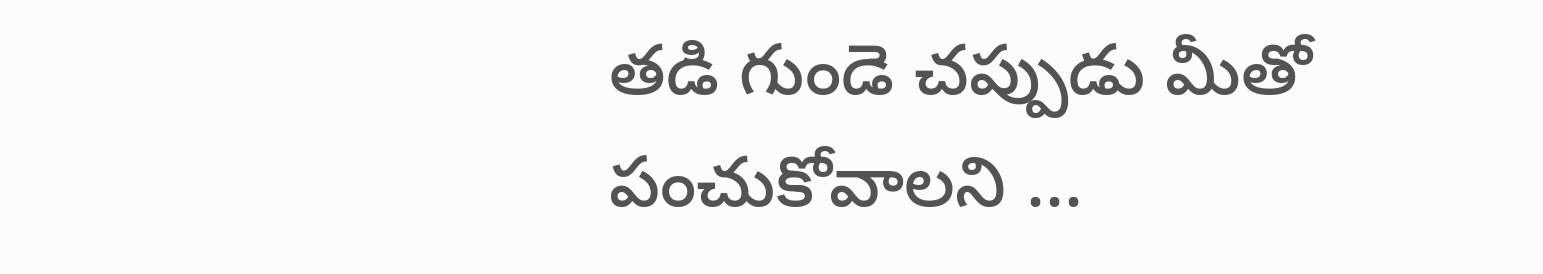తడి గుండె చప్పుడు మీతో పంచుకోవాలని ...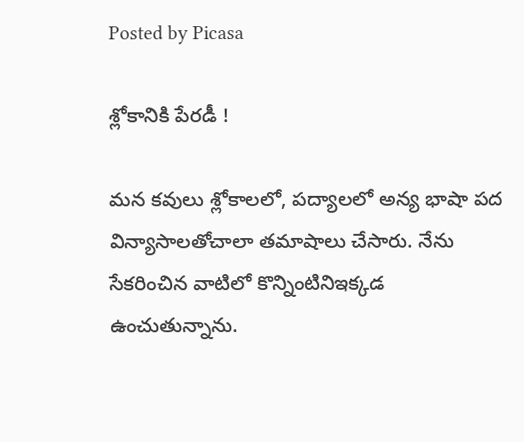Posted by Picasa

శ్లోకానికి పేరడీ !

మన కవులు శ్లోకాలలో, పద్యాలలో అన్య భాషా పద విన్యాసాలతోచాలా తమాషాలు చేసారు. నేను సేకరించిన వాటిలో కొన్నింటినిఇక్కడ ఉంచుతున్నాను.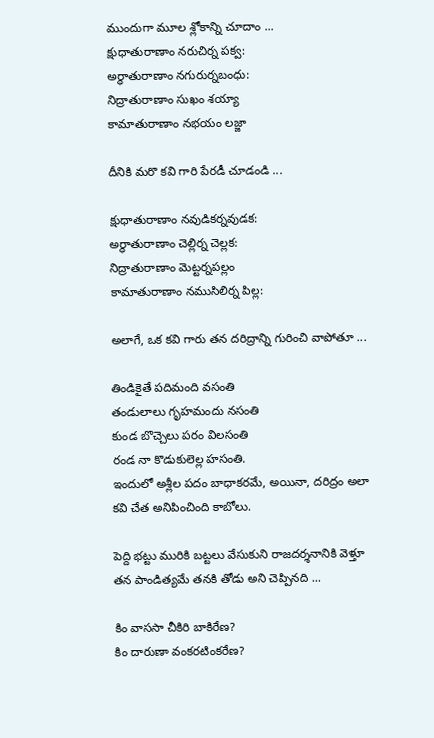ముందుగా మూల శ్లోకాన్ని చూదాం ...
క్షుధాతురాణాం నరుచిర్న పక్వ:
అర్ధాతురాణాం నగురుర్నబంధు:
నిద్రాతురాణాం సుఖం శయ్యా
కామాతురాణాం నభయం లజ్జా

దీనికి మరొ కవి గారి పేరడీ చూడండి ...

క్షుధాతురాణాం నవుడికర్నవుడక:
అర్ధాతురాణాం చెల్లిర్న చెల్లక:
నిద్రాతురాణాం మెట్టర్నపల్లం
కామాతురాణాం నముసిలిర్న పిల్ల:

అలాగే, ఒక కవి గారు తన దరిద్రాన్ని గురించి వాపోతూ ...

తిండికైతే పదిమంది వసంతి
తండులాలు గృహమందు నసంతి
కుండ బొచ్చెలు పరం విలసంతి
రండ నా కొడుకులెల్ల హసంతి.
ఇందులో అశ్లీల పదం బాధాకరమే, అయినా, దరిద్రం అలా కవి చేత అనిపించింది కాబోలు.

పెద్ది భట్టు మురికి బట్టలు వేసుకుని రాజదర్శనానికి వెళ్తూ తన పాండిత్యమే తనకి తోడు అని చెప్పినది ...

కిం వాససా చీకిరి బాకిరేణ?
కిం దారుణా వంకరటింకరేణ?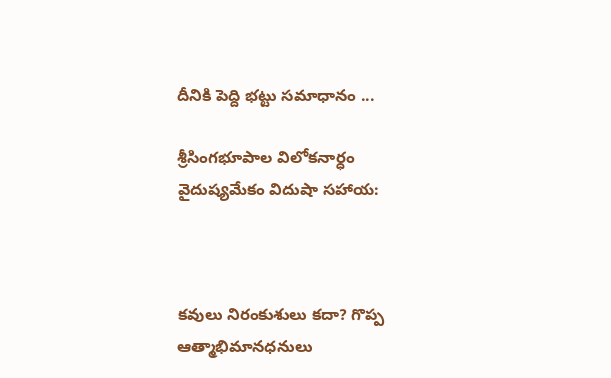దీనికి పెద్ది భట్టు సమాధానం ...

శ్రీసింగభూపాల విలోకనార్ధం
వైదుష్యమేకం విదుషా సహాయ:



కవులు నిరంకుశులు కదా? గొప్ప ఆత్మాభిమానధనులు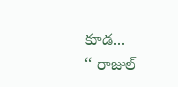కూడ...
‘‘ రాజుల్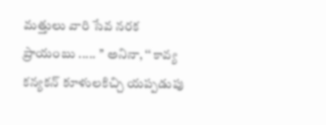మత్తులు వారి సేవ నరక ప్రాయంబు ..... ’’ అనినా, ‘‘ కావ్య కన్యకన్ కూళులకిచ్చి యప్పడుపు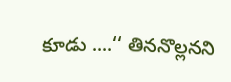కూడు ....‘‘ తిననొల్లనని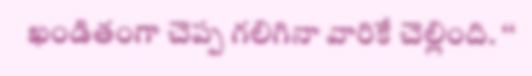ఖండితంగా చెప్ప గలిగినా వారికే చెల్లింది. ‘‘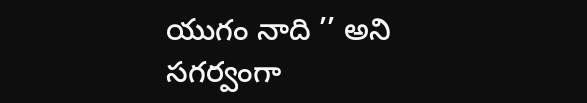యుగం నాది ’’ అని సగర్వంగా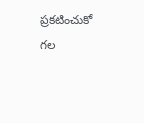ప్రకటించుకో గల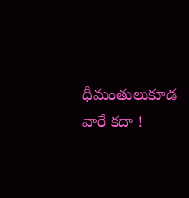ధీమంతులుకూడ వారే కదా !